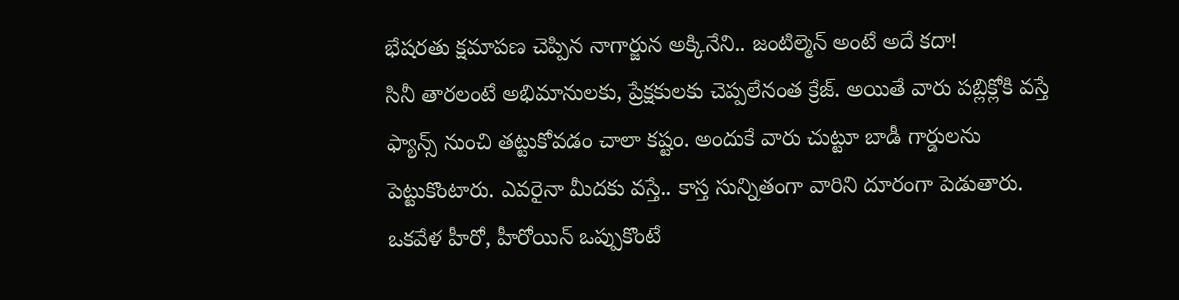భేషరతు క్షమాపణ చెప్పిన నాగార్జున అక్కినేని.. జంటిల్మెన్ అంటే అదే కదా!
సినీ తారలంటే అభిమానులకు, ప్రేక్షకులకు చెప్పలేనంత క్రేజ్. అయితే వారు పబ్లిక్లోకి వస్తే ఫ్యాన్స్ నుంచి తట్టుకోవడం చాలా కష్టం. అందుకే వారు చుట్టూ బాడీ గార్డులను పెట్టుకొంటారు. ఎవరైనా మీదకు వస్తే.. కాస్త సున్నితంగా వారిని దూరంగా పెడుతారు. ఒకవేళ హీరో, హీరోయిన్ ఒప్పుకొంటే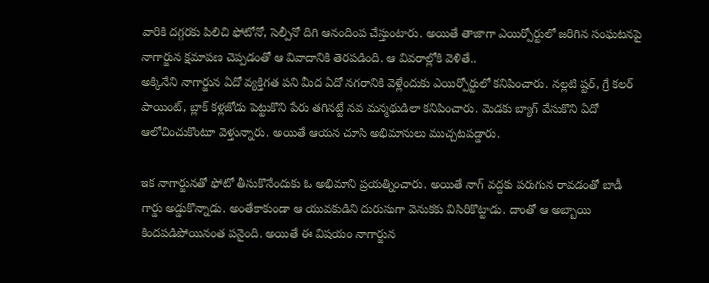వారికి దగ్గరకు పిలిచి ఫోటోనో, సెల్పీనో దిగి ఆనందింప చేస్తుంటారు. అయితే తాజాగా ఎయిర్పోర్టులో జరిగిన సంఘటనపై నాగార్జున క్షమాపణ చెప్పడంతో ఆ వివాదానికి తెరపడింది. ఆ వివరాల్లోకి వెళితే..
అక్కినేని నాగార్జున ఏదో వ్యక్తిగత పని మీద ఏదో నగరానికి వెళ్లేందుకు ఎయిర్పోర్టులో కనిపించారు. నల్లటి ష్టర్, గ్రే కలర్ పాయింట్, బ్లాక్ కళ్లజోడు పెట్టుకొని పేరు తగినట్టే నవ మన్మథుడిలా కనిపించారు. మెడకు బ్యాగ్ వేసుకొని ఏదో ఆలోచించుకొంటూ వెళ్తున్నారు. అయితే ఆయన చూసి అభిమానులు ముచ్చటపడ్డారు.

ఇక నాగార్జునతో ఫోటో తీసుకొనేందుకు ఓ అభిమాని ప్రయత్నించారు. అయితే నాగ్ వద్దకు పరుగున రావడంతో బాడీ గార్డు అడ్డుకొన్నాడు. అంతేకాకుండా ఆ యువకుడిని దురుసుగా వెనుకకు విసిరికొట్టాడు. దాంతో ఆ అబ్బాయి కిందపడిపోయినంత పనైంది. అయితే ఈ విషయం నాగార్జున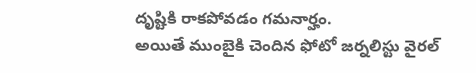దృష్టికి రాకపోవడం గమనార్హం.
అయితే ముంబైకి చెందిన ఫోటో జర్నలిస్టు వైరల్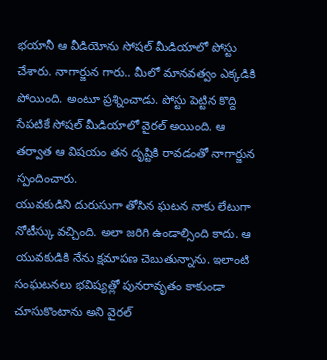భయానీ ఆ వీడియోను సోషల్ మీడియాలో పోస్టు చేశారు. నాగార్జున గారు.. మీలో మానవత్వం ఎక్కడికి పోయింది. అంటూ ప్రశ్నించాడు. పోస్టు పెట్టిన కొద్ది సేపటికే సోషల్ మీడియాలో వైరల్ అయింది. ఆ తర్వాత ఆ విషయం తన దృష్టికి రావడంతో నాగార్జున స్పందించారు.
యువకుడిని దురుసుగా తోసిన ఘటన నాకు లేటుగా నోటీస్కు వచ్చింది. అలా జరిగి ఉండాల్సింది కాదు. ఆ యువకుడికి నేను క్షమాపణ చెబుతున్నాను. ఇలాంటి సంఘటనలు భవిష్యత్లో పునరావృతం కాకుండా చూసుకొంటాను అని వైరల్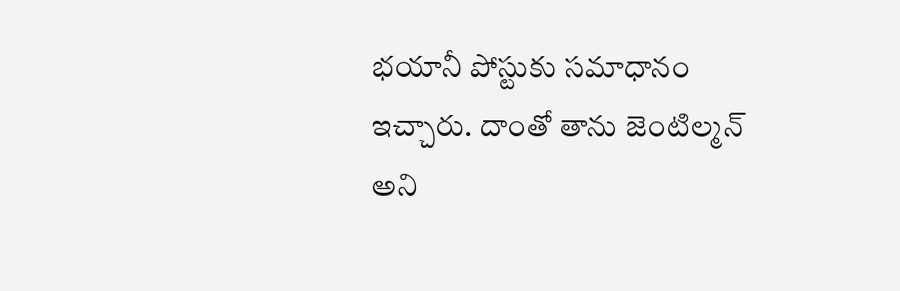భయానీ పోస్టుకు సమాధానం ఇచ్చారు. దాంతో తాను జెంటిల్మన్ అని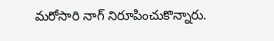మరోసారి నాగ్ నిరూపించుకొన్నారు.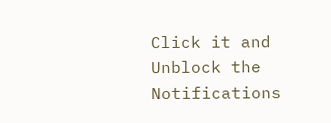Click it and Unblock the Notifications